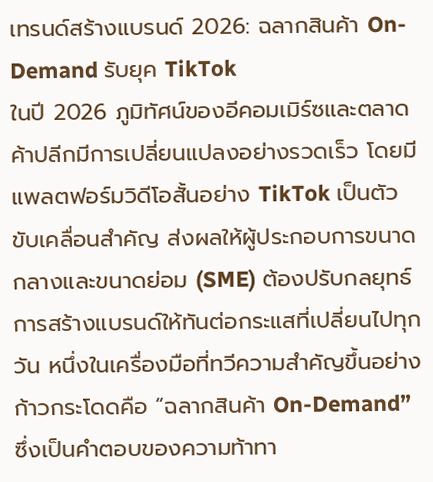เทรนด์สร้างแบรนด์ 2026: ฉลากสินค้า On-Demand รับยุค TikTok
ในปี 2026 ภูมิทัศน์ของอีคอมเมิร์ซและตลาดค้าปลีกมีการเปลี่ยนแปลงอย่างรวดเร็ว โดยมีแพลตฟอร์มวิดีโอสั้นอย่าง TikTok เป็นตัวขับเคลื่อนสำคัญ ส่งผลให้ผู้ประกอบการขนาดกลางและขนาดย่อม (SME) ต้องปรับกลยุทธ์การสร้างแบรนด์ให้ทันต่อกระแสที่เปลี่ยนไปทุกวัน หนึ่งในเครื่องมือที่ทวีความสำคัญขึ้นอย่างก้าวกระโดดคือ “ฉลากสินค้า On-Demand” ซึ่งเป็นคำตอบของความท้าทา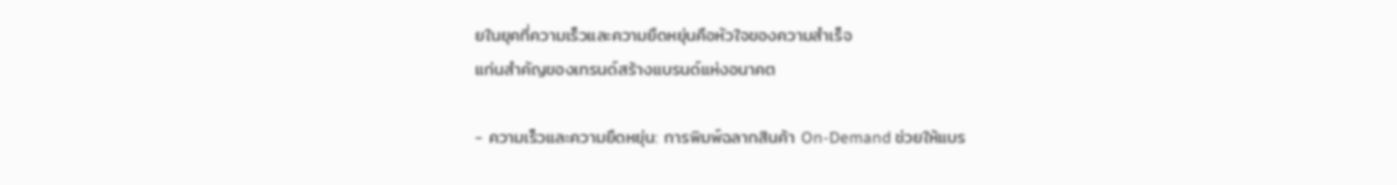ยในยุคที่ความเร็วและความยืดหยุ่นคือหัวใจของความสำเร็จ
แก่นสำคัญของเทรนด์สร้างแบรนด์แห่งอนาคต

- ความเร็วและความยืดหยุ่น: การพิมพ์ฉลากสินค้า On-Demand ช่วยให้แบร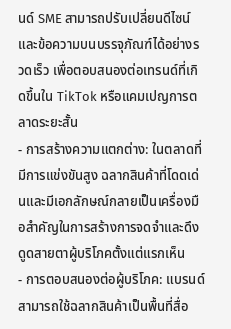นด์ SME สามารถปรับเปลี่ยนดีไซน์และข้อความบนบรรจุภัณฑ์ได้อย่างรวดเร็ว เพื่อตอบสนองต่อเทรนด์ที่เกิดขึ้นใน TikTok หรือแคมเปญการตลาดระยะสั้น
- การสร้างความแตกต่าง: ในตลาดที่มีการแข่งขันสูง ฉลากสินค้าที่โดดเด่นและมีเอกลักษณ์กลายเป็นเครื่องมือสำคัญในการสร้างการจดจำและดึงดูดสายตาผู้บริโภคตั้งแต่แรกเห็น
- การตอบสนองต่อผู้บริโภค: แบรนด์สามารถใช้ฉลากสินค้าเป็นพื้นที่สื่อ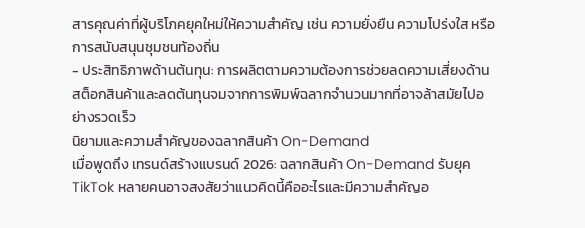สารคุณค่าที่ผู้บริโภคยุคใหม่ให้ความสำคัญ เช่น ความยั่งยืน ความโปร่งใส หรือการสนับสนุนชุมชนท้องถิ่น
- ประสิทธิภาพด้านต้นทุน: การผลิตตามความต้องการช่วยลดความเสี่ยงด้านสต็อกสินค้าและลดต้นทุนจมจากการพิมพ์ฉลากจำนวนมากที่อาจล้าสมัยไปอย่างรวดเร็ว
นิยามและความสำคัญของฉลากสินค้า On-Demand
เมื่อพูดถึง เทรนด์สร้างแบรนด์ 2026: ฉลากสินค้า On-Demand รับยุค TikTok หลายคนอาจสงสัยว่าแนวคิดนี้คืออะไรและมีความสำคัญอ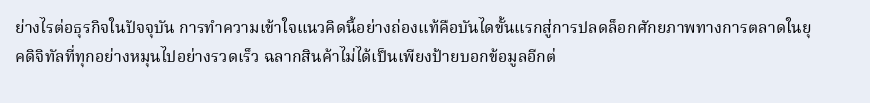ย่างไรต่อธุรกิจในปัจจุบัน การทำความเข้าใจแนวคิดนี้อย่างถ่องแท้คือบันไดขั้นแรกสู่การปลดล็อกศักยภาพทางการตลาดในยุคดิจิทัลที่ทุกอย่างหมุนไปอย่างรวดเร็ว ฉลากสินค้าไม่ได้เป็นเพียงป้ายบอกข้อมูลอีกต่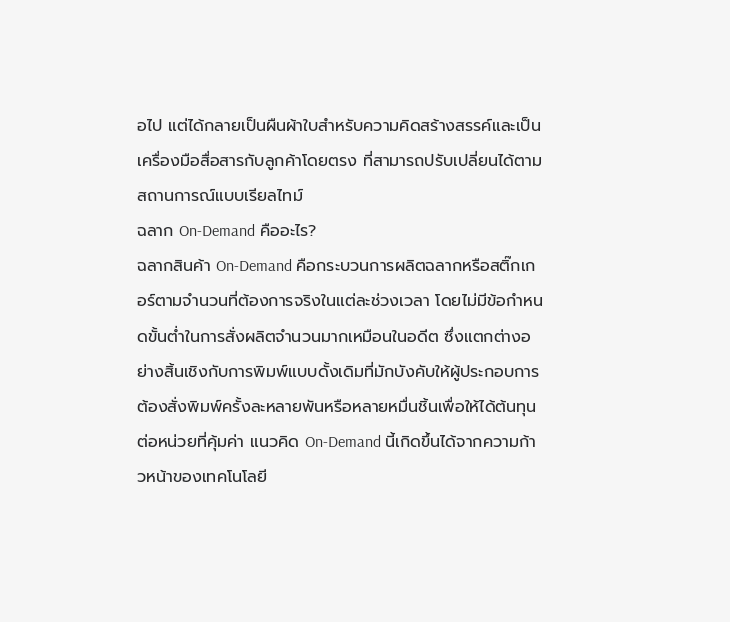อไป แต่ได้กลายเป็นผืนผ้าใบสำหรับความคิดสร้างสรรค์และเป็นเครื่องมือสื่อสารกับลูกค้าโดยตรง ที่สามารถปรับเปลี่ยนได้ตามสถานการณ์แบบเรียลไทม์
ฉลาก On-Demand คืออะไร?
ฉลากสินค้า On-Demand คือกระบวนการผลิตฉลากหรือสติ๊กเกอร์ตามจำนวนที่ต้องการจริงในแต่ละช่วงเวลา โดยไม่มีข้อกำหนดขั้นต่ำในการสั่งผลิตจำนวนมากเหมือนในอดีต ซึ่งแตกต่างอย่างสิ้นเชิงกับการพิมพ์แบบดั้งเดิมที่มักบังคับให้ผู้ประกอบการต้องสั่งพิมพ์ครั้งละหลายพันหรือหลายหมื่นชิ้นเพื่อให้ได้ต้นทุนต่อหน่วยที่คุ้มค่า แนวคิด On-Demand นี้เกิดขึ้นได้จากความก้าวหน้าของเทคโนโลยี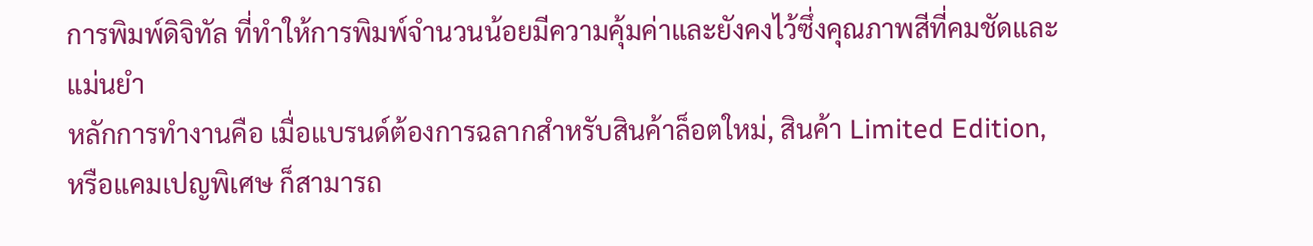การพิมพ์ดิจิทัล ที่ทำให้การพิมพ์จำนวนน้อยมีความคุ้มค่าและยังคงไว้ซึ่งคุณภาพสีที่คมชัดและแม่นยำ
หลักการทำงานคือ เมื่อแบรนด์ต้องการฉลากสำหรับสินค้าล็อตใหม่, สินค้า Limited Edition, หรือแคมเปญพิเศษ ก็สามารถ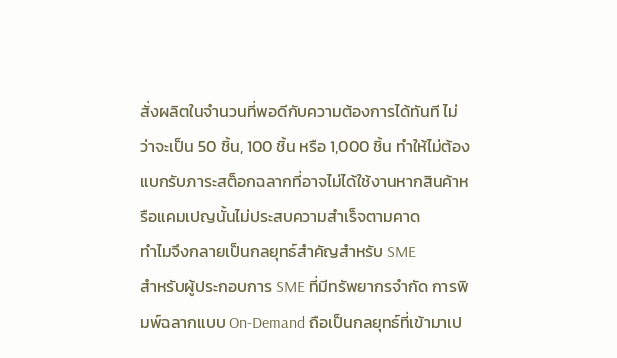สั่งผลิตในจำนวนที่พอดีกับความต้องการได้ทันที ไม่ว่าจะเป็น 50 ชิ้น, 100 ชิ้น หรือ 1,000 ชิ้น ทำให้ไม่ต้องแบกรับภาระสต็อกฉลากที่อาจไม่ได้ใช้งานหากสินค้าหรือแคมเปญนั้นไม่ประสบความสำเร็จตามคาด
ทำไมจึงกลายเป็นกลยุทธ์สำคัญสำหรับ SME
สำหรับผู้ประกอบการ SME ที่มีทรัพยากรจำกัด การพิมพ์ฉลากแบบ On-Demand ถือเป็นกลยุทธ์ที่เข้ามาเป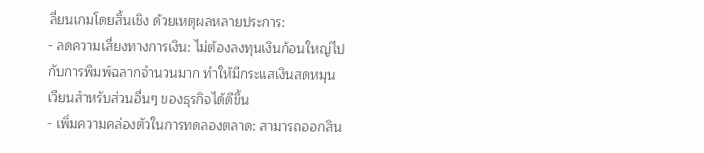ลี่ยนเกมโดยสิ้นเชิง ด้วยเหตุผลหลายประการ:
- ลดความเสี่ยงทางการเงิน: ไม่ต้องลงทุนเงินก้อนใหญ่ไปกับการพิมพ์ฉลากจำนวนมาก ทำให้มีกระแสเงินสดหมุนเวียนสำหรับส่วนอื่นๆ ของธุรกิจได้ดีขึ้น
- เพิ่มความคล่องตัวในการทดลองตลาด: สามารถออกสิน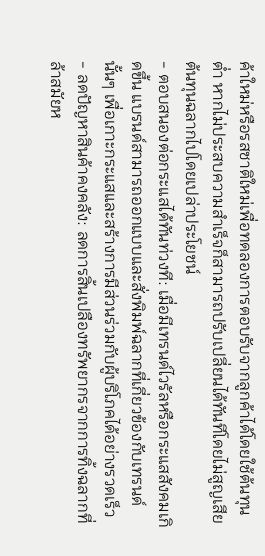ค้าใหม่หรือรสชาติใหม่เพื่อทดลองการตอบรับจากลูกค้าได้โดยใช้ต้นทุนต่ำ หากไม่ประสบความสำเร็จก็สามารถปรับเปลี่ยนได้ทันทีโดยไม่สูญเสียต้นทุนฉลากไปโดยเปล่าประโยชน์
- ตอบสนองต่อกระแสได้ทันท่วงที: เมื่อมีเทรนด์ไวรัลหรือกระแสสังคมเกิดขึ้น แบรนด์สามารถออกแบบและสั่งพิมพ์ฉลากที่เกี่ยวข้องกับเทรนด์นั้นๆ เพื่อเกาะกระแสและสร้างการมีส่วนร่วมกับผู้บริโภคได้อย่างรวดเร็ว
- ลดปัญหาสินค้าคงคลัง: ลดการสิ้นเปลืองทรัพยากรจากการทิ้งฉลากที่ล้าสมัยห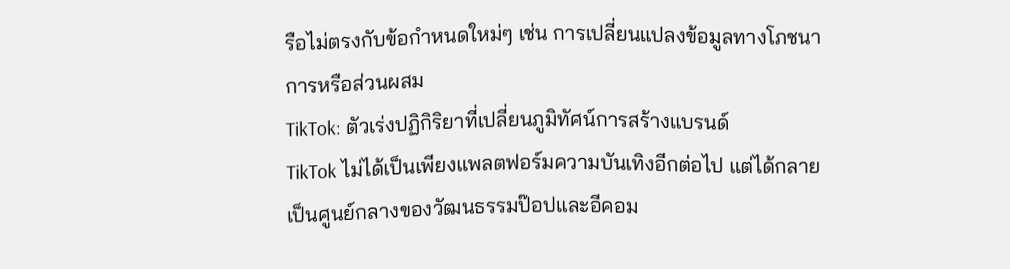รือไม่ตรงกับข้อกำหนดใหม่ๆ เช่น การเปลี่ยนแปลงข้อมูลทางโภชนาการหรือส่วนผสม
TikTok: ตัวเร่งปฏิกิริยาที่เปลี่ยนภูมิทัศน์การสร้างแบรนด์
TikTok ไม่ได้เป็นเพียงแพลตฟอร์มความบันเทิงอีกต่อไป แต่ได้กลายเป็นศูนย์กลางของวัฒนธรรมป๊อปและอีคอม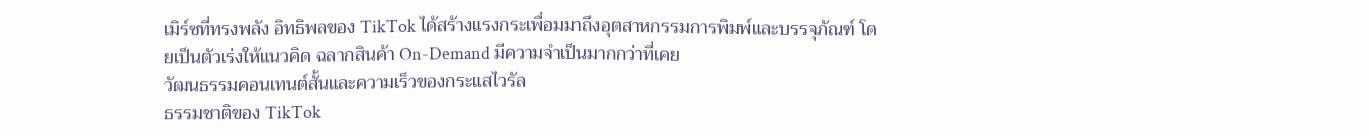เมิร์ซที่ทรงพลัง อิทธิพลของ TikTok ได้สร้างแรงกระเพื่อมมาถึงอุตสาหกรรมการพิมพ์และบรรจุภัณฑ์ โดยเป็นตัวเร่งให้แนวคิด ฉลากสินค้า On-Demand มีความจำเป็นมากกว่าที่เคย
วัฒนธรรมคอนเทนต์สั้นและความเร็วของกระแสไวรัล
ธรรมชาติของ TikTok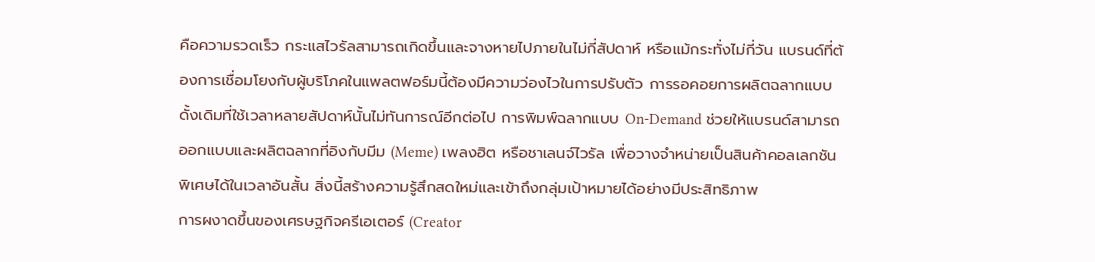คือความรวดเร็ว กระแสไวรัลสามารถเกิดขึ้นและจางหายไปภายในไม่กี่สัปดาห์ หรือแม้กระทั่งไม่กี่วัน แบรนด์ที่ต้องการเชื่อมโยงกับผู้บริโภคในแพลตฟอร์มนี้ต้องมีความว่องไวในการปรับตัว การรอคอยการผลิตฉลากแบบดั้งเดิมที่ใช้เวลาหลายสัปดาห์นั้นไม่ทันการณ์อีกต่อไป การพิมพ์ฉลากแบบ On-Demand ช่วยให้แบรนด์สามารถออกแบบและผลิตฉลากที่อิงกับมีม (Meme) เพลงฮิต หรือชาเลนจ์ไวรัล เพื่อวางจำหน่ายเป็นสินค้าคอลเลกชันพิเศษได้ในเวลาอันสั้น สิ่งนี้สร้างความรู้สึกสดใหม่และเข้าถึงกลุ่มเป้าหมายได้อย่างมีประสิทธิภาพ
การผงาดขึ้นของเศรษฐกิจครีเอเตอร์ (Creator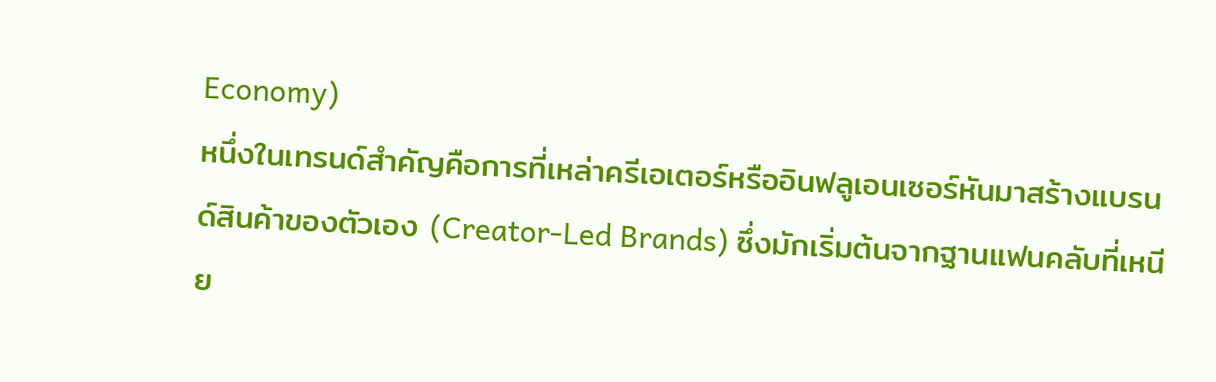Economy)
หนึ่งในเทรนด์สำคัญคือการที่เหล่าครีเอเตอร์หรืออินฟลูเอนเซอร์หันมาสร้างแบรนด์สินค้าของตัวเอง (Creator-Led Brands) ซึ่งมักเริ่มต้นจากฐานแฟนคลับที่เหนีย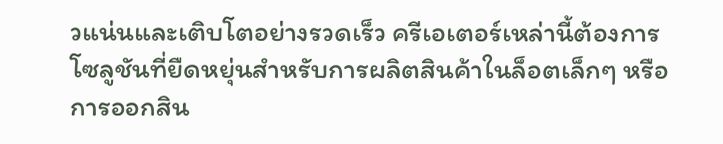วแน่นและเติบโตอย่างรวดเร็ว ครีเอเตอร์เหล่านี้ต้องการโซลูชันที่ยืดหยุ่นสำหรับการผลิตสินค้าในล็อตเล็กๆ หรือการออกสิน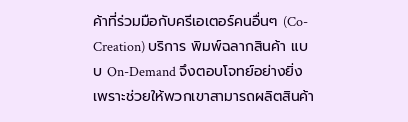ค้าที่ร่วมมือกับครีเอเตอร์คนอื่นๆ (Co-Creation) บริการ พิมพ์ฉลากสินค้า แบบ On-Demand จึงตอบโจทย์อย่างยิ่ง เพราะช่วยให้พวกเขาสามารถผลิตสินค้า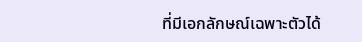ที่มีเอกลักษณ์เฉพาะตัวได้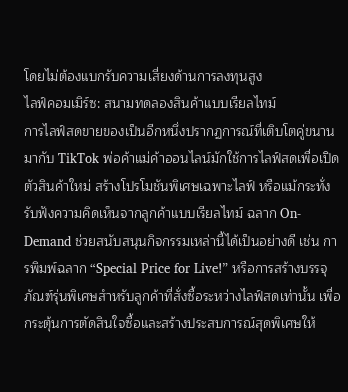โดยไม่ต้องแบกรับความเสี่ยงด้านการลงทุนสูง
ไลฟ์คอมเมิร์ซ: สนามทดลองสินค้าแบบเรียลไทม์
การไลฟ์สดขายของเป็นอีกหนึ่งปรากฏการณ์ที่เติบโตคู่ขนานมากับ TikTok พ่อค้าแม่ค้าออนไลน์มักใช้การไลฟ์สดเพื่อเปิดตัวสินค้าใหม่ สร้างโปรโมชันพิเศษเฉพาะไลฟ์ หรือแม้กระทั่งรับฟังความคิดเห็นจากลูกค้าแบบเรียลไทม์ ฉลาก On-Demand ช่วยสนับสนุนกิจกรรมเหล่านี้ได้เป็นอย่างดี เช่น การพิมพ์ฉลาก “Special Price for Live!” หรือการสร้างบรรจุภัณฑ์รุ่นพิเศษสำหรับลูกค้าที่สั่งซื้อระหว่างไลฟ์สดเท่านั้น เพื่อกระตุ้นการตัดสินใจซื้อและสร้างประสบการณ์สุดพิเศษให้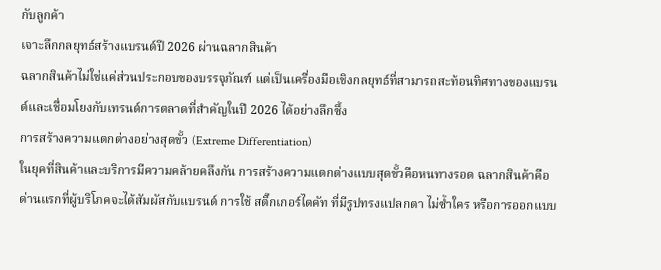กับลูกค้า
เจาะลึกกลยุทธ์สร้างแบรนด์ปี 2026 ผ่านฉลากสินค้า
ฉลากสินค้าไม่ใช่แค่ส่วนประกอบของบรรจุภัณฑ์ แต่เป็นเครื่องมือเชิงกลยุทธ์ที่สามารถสะท้อนทิศทางของแบรนด์และเชื่อมโยงกับเทรนด์การตลาดที่สำคัญในปี 2026 ได้อย่างลึกซึ้ง
การสร้างความแตกต่างอย่างสุดขั้ว (Extreme Differentiation)
ในยุคที่สินค้าและบริการมีความคล้ายคลึงกัน การสร้างความแตกต่างแบบสุดขั้วคือหนทางรอด ฉลากสินค้าคือด่านแรกที่ผู้บริโภคจะได้สัมผัสกับแบรนด์ การใช้ สติ๊กเกอร์ไดคัท ที่มีรูปทรงแปลกตา ไม่ซ้ำใคร หรือการออกแบบ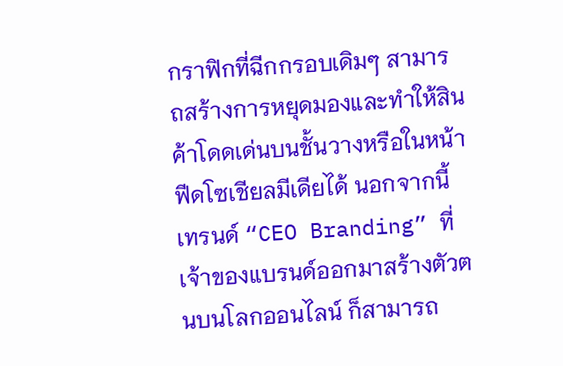กราฟิกที่ฉีกกรอบเดิมๆ สามารถสร้างการหยุดมองและทำให้สินค้าโดดเด่นบนชั้นวางหรือในหน้าฟีดโซเชียลมีเดียได้ นอกจากนี้ เทรนด์ “CEO Branding” ที่เจ้าของแบรนด์ออกมาสร้างตัวตนบนโลกออนไลน์ ก็สามารถ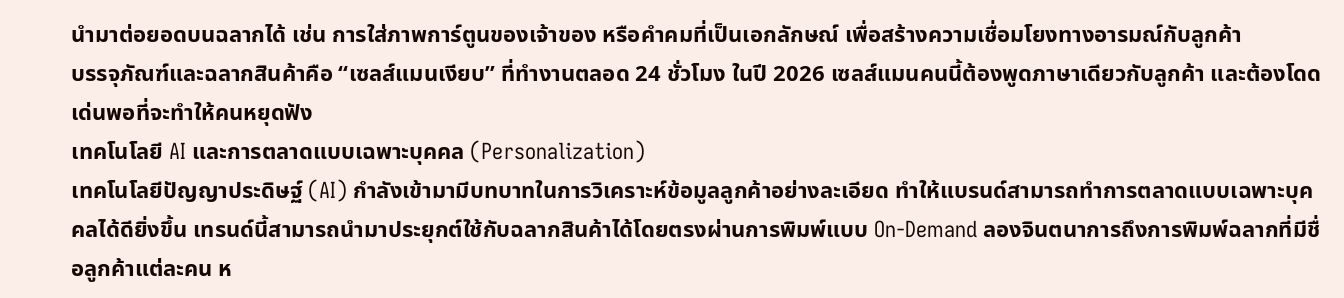นำมาต่อยอดบนฉลากได้ เช่น การใส่ภาพการ์ตูนของเจ้าของ หรือคำคมที่เป็นเอกลักษณ์ เพื่อสร้างความเชื่อมโยงทางอารมณ์กับลูกค้า
บรรจุภัณฑ์และฉลากสินค้าคือ “เซลส์แมนเงียบ” ที่ทำงานตลอด 24 ชั่วโมง ในปี 2026 เซลส์แมนคนนี้ต้องพูดภาษาเดียวกับลูกค้า และต้องโดดเด่นพอที่จะทำให้คนหยุดฟัง
เทคโนโลยี AI และการตลาดแบบเฉพาะบุคคล (Personalization)
เทคโนโลยีปัญญาประดิษฐ์ (AI) กำลังเข้ามามีบทบาทในการวิเคราะห์ข้อมูลลูกค้าอย่างละเอียด ทำให้แบรนด์สามารถทำการตลาดแบบเฉพาะบุคคลได้ดียิ่งขึ้น เทรนด์นี้สามารถนำมาประยุกต์ใช้กับฉลากสินค้าได้โดยตรงผ่านการพิมพ์แบบ On-Demand ลองจินตนาการถึงการพิมพ์ฉลากที่มีชื่อลูกค้าแต่ละคน ห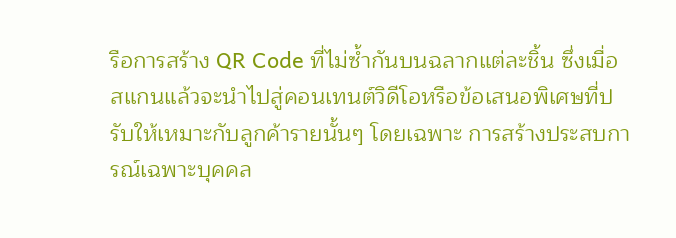รือการสร้าง QR Code ที่ไม่ซ้ำกันบนฉลากแต่ละชิ้น ซึ่งเมื่อสแกนแล้วจะนำไปสู่คอนเทนต์วิดีโอหรือข้อเสนอพิเศษที่ปรับให้เหมาะกับลูกค้ารายนั้นๆ โดยเฉพาะ การสร้างประสบการณ์เฉพาะบุคคล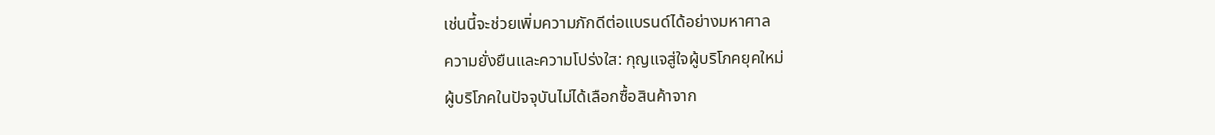เช่นนี้จะช่วยเพิ่มความภักดีต่อแบรนด์ได้อย่างมหาศาล
ความยั่งยืนและความโปร่งใส: กุญแจสู่ใจผู้บริโภคยุคใหม่
ผู้บริโภคในปัจจุบันไม่ได้เลือกซื้อสินค้าจาก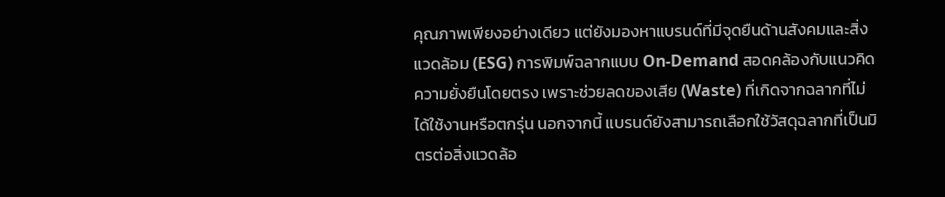คุณภาพเพียงอย่างเดียว แต่ยังมองหาแบรนด์ที่มีจุดยืนด้านสังคมและสิ่งแวดล้อม (ESG) การพิมพ์ฉลากแบบ On-Demand สอดคล้องกับแนวคิดความยั่งยืนโดยตรง เพราะช่วยลดของเสีย (Waste) ที่เกิดจากฉลากที่ไม่ได้ใช้งานหรือตกรุ่น นอกจากนี้ แบรนด์ยังสามารถเลือกใช้วัสดุฉลากที่เป็นมิตรต่อสิ่งแวดล้อ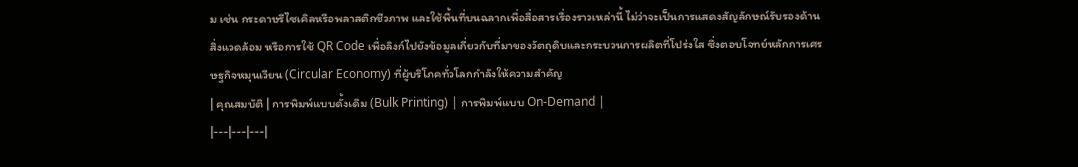ม เช่น กระดาษรีไซเคิลหรือพลาสติกชีวภาพ และใช้พื้นที่บนฉลากเพื่อสื่อสารเรื่องราวเหล่านี้ ไม่ว่าจะเป็นการแสดงสัญลักษณ์รับรองด้านสิ่งแวดล้อม หรือการใช้ QR Code เพื่อลิงก์ไปยังข้อมูลเกี่ยวกับที่มาของวัตถุดิบและกระบวนการผลิตที่โปร่งใส ซึ่งตอบโจทย์หลักการเศรษฐกิจหมุนเวียน (Circular Economy) ที่ผู้บริโภคทั่วโลกกำลังให้ความสำคัญ
| คุณสมบัติ | การพิมพ์แบบดั้งเดิม (Bulk Printing) | การพิมพ์แบบ On-Demand |
|---|---|---|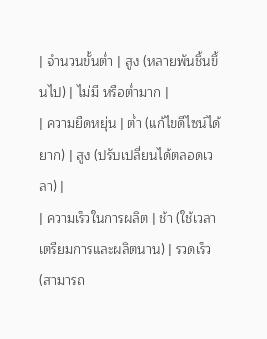| จำนวนขั้นต่ำ | สูง (หลายพันชิ้นขึ้นไป) | ไม่มี หรือต่ำมาก |
| ความยืดหยุ่น | ต่ำ (แก้ไขดีไซน์ได้ยาก) | สูง (ปรับเปลี่ยนได้ตลอดเวลา) |
| ความเร็วในการผลิต | ช้า (ใช้เวลาเตรียมการและผลิตนาน) | รวดเร็ว (สามารถ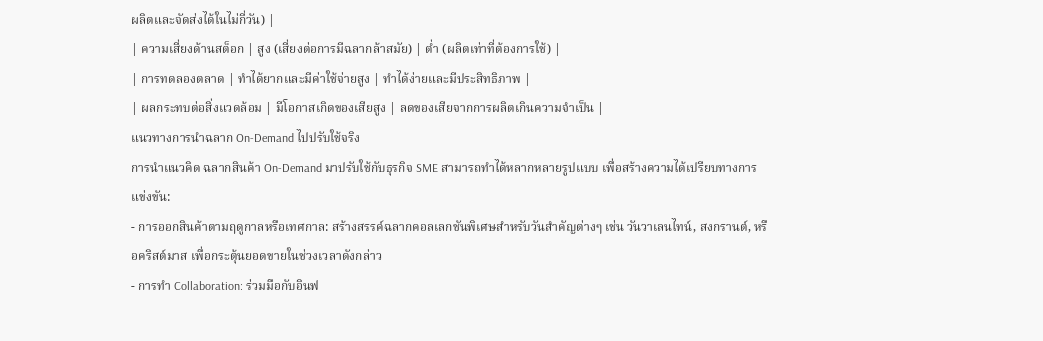ผลิตและจัดส่งได้ในไม่กี่วัน) |
| ความเสี่ยงด้านสต็อก | สูง (เสี่ยงต่อการมีฉลากล้าสมัย) | ต่ำ (ผลิตเท่าที่ต้องการใช้) |
| การทดลองตลาด | ทำได้ยากและมีค่าใช้จ่ายสูง | ทำได้ง่ายและมีประสิทธิภาพ |
| ผลกระทบต่อสิ่งแวดล้อม | มีโอกาสเกิดของเสียสูง | ลดของเสียจากการผลิตเกินความจำเป็น |
แนวทางการนำฉลาก On-Demand ไปปรับใช้จริง
การนำแนวคิด ฉลากสินค้า On-Demand มาปรับใช้กับธุรกิจ SME สามารถทำได้หลากหลายรูปแบบ เพื่อสร้างความได้เปรียบทางการแข่งขัน:
- การออกสินค้าตามฤดูกาลหรือเทศกาล: สร้างสรรค์ฉลากคอลเลกชันพิเศษสำหรับวันสำคัญต่างๆ เช่น วันวาเลนไทน์, สงกรานต์, หรือคริสต์มาส เพื่อกระตุ้นยอดขายในช่วงเวลาดังกล่าว
- การทำ Collaboration: ร่วมมือกับอินฟ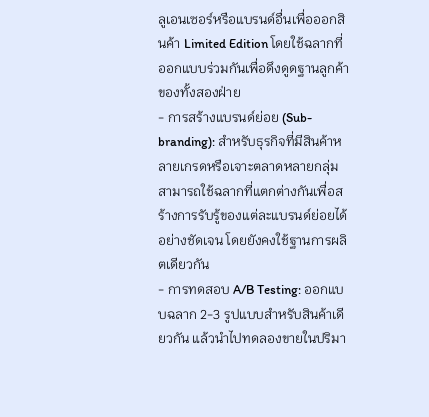ลูเอนเซอร์หรือแบรนด์อื่นเพื่อออกสินค้า Limited Edition โดยใช้ฉลากที่ออกแบบร่วมกันเพื่อดึงดูดฐานลูกค้าของทั้งสองฝ่าย
- การสร้างแบรนด์ย่อย (Sub-branding): สำหรับธุรกิจที่มีสินค้าหลายเกรดหรือเจาะตลาดหลายกลุ่ม สามารถใช้ฉลากที่แตกต่างกันเพื่อสร้างการรับรู้ของแต่ละแบรนด์ย่อยได้อย่างชัดเจน โดยยังคงใช้ฐานการผลิตเดียวกัน
- การทดสอบ A/B Testing: ออกแบบฉลาก 2-3 รูปแบบสำหรับสินค้าเดียวกัน แล้วนำไปทดลองขายในปริมา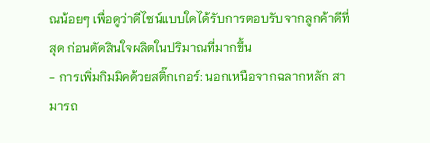ณน้อยๆ เพื่อดูว่าดีไซน์แบบใดได้รับการตอบรับจากลูกค้าดีที่สุด ก่อนตัดสินใจผลิตในปริมาณที่มากขึ้น
- การเพิ่มกิมมิคด้วยสติ๊กเกอร์: นอกเหนือจากฉลากหลัก สามารถ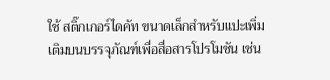ใช้ สติ๊กเกอร์ไดคัท ขนาดเล็กสำหรับแปะเพิ่มเติมบนบรรจุภัณฑ์เพื่อสื่อสารโปรโมชัน เช่น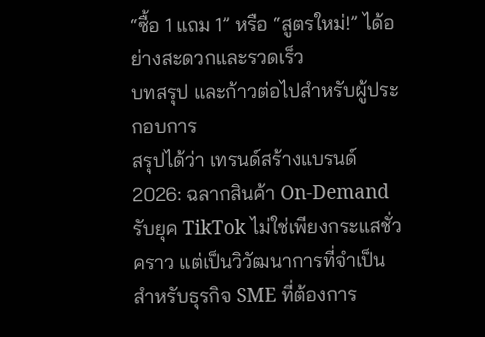“ซื้อ 1 แถม 1” หรือ “สูตรใหม่!” ได้อย่างสะดวกและรวดเร็ว
บทสรุป และก้าวต่อไปสำหรับผู้ประกอบการ
สรุปได้ว่า เทรนด์สร้างแบรนด์ 2026: ฉลากสินค้า On-Demand รับยุค TikTok ไม่ใช่เพียงกระแสชั่วคราว แต่เป็นวิวัฒนาการที่จำเป็นสำหรับธุรกิจ SME ที่ต้องการ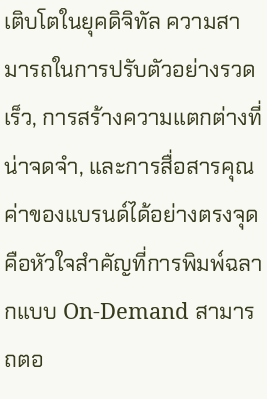เติบโตในยุคดิจิทัล ความสามารถในการปรับตัวอย่างรวดเร็ว, การสร้างความแตกต่างที่น่าจดจำ, และการสื่อสารคุณค่าของแบรนด์ได้อย่างตรงจุด คือหัวใจสำคัญที่การพิมพ์ฉลากแบบ On-Demand สามารถตอ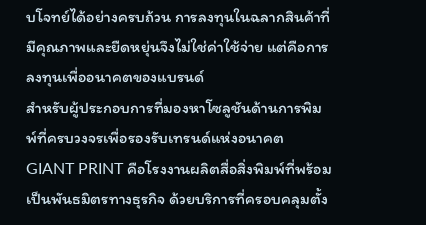บโจทย์ได้อย่างครบถ้วน การลงทุนในฉลากสินค้าที่มีคุณภาพและยืดหยุ่นจึงไม่ใช่ค่าใช้จ่าย แต่คือการลงทุนเพื่ออนาคตของแบรนด์
สำหรับผู้ประกอบการที่มองหาโซลูชันด้านการพิมพ์ที่ครบวงจรเพื่อรองรับเทรนด์แห่งอนาคต GIANT PRINT คือโรงงานผลิตสื่อสิ่งพิมพ์ที่พร้อมเป็นพันธมิตรทางธุรกิจ ด้วยบริการที่ครอบคลุมตั้ง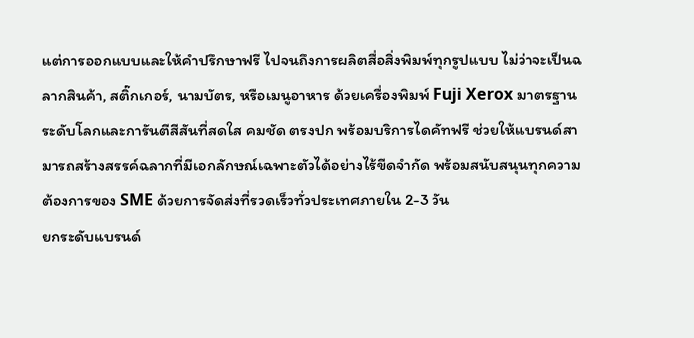แต่การออกแบบและให้คำปรึกษาฟรี ไปจนถึงการผลิตสื่อสิ่งพิมพ์ทุกรูปแบบ ไม่ว่าจะเป็นฉลากสินค้า, สติ๊กเกอร์, นามบัตร, หรือเมนูอาหาร ด้วยเครื่องพิมพ์ Fuji Xerox มาตรฐานระดับโลกและการันตีสีสันที่สดใส คมชัด ตรงปก พร้อมบริการไดคัทฟรี ช่วยให้แบรนด์สามารถสร้างสรรค์ฉลากที่มีเอกลักษณ์เฉพาะตัวได้อย่างไร้ขีดจำกัด พร้อมสนับสนุนทุกความต้องการของ SME ด้วยการจัดส่งที่รวดเร็วทั่วประเทศภายใน 2-3 วัน
ยกระดับแบรนด์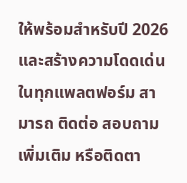ให้พร้อมสำหรับปี 2026 และสร้างความโดดเด่นในทุกแพลตฟอร์ม สามารถ ติดต่อ สอบถามเพิ่มเติม หรือติดตา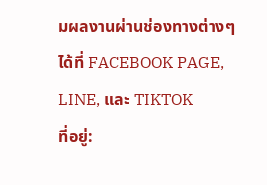มผลงานผ่านช่องทางต่างๆ ได้ที่ FACEBOOK PAGE, LINE, และ TIKTOK
ที่อยู่: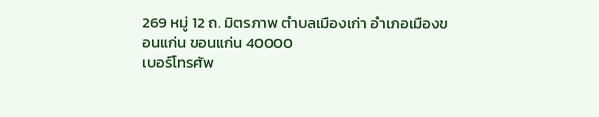269 หมู่ 12 ถ. มิตรภาพ ตำบลเมืองเก่า อำเภอเมืองขอนแก่น ขอนแก่น 40000
เบอร์โทรศัพ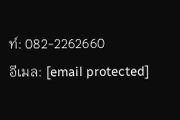ท์: 082-2262660
อีเมล: [email protected]